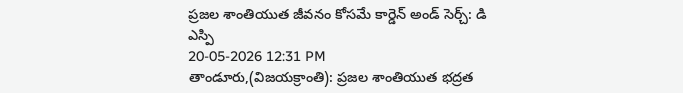ప్రజల శాంతియుత జీవనం కోసమే కార్డెన్ అండ్ సెర్చ్: డి ఎస్పి
20-05-2026 12:31 PM
తాండూరు,(విజయక్రాంతి): ప్రజల శాంతియుత భద్రత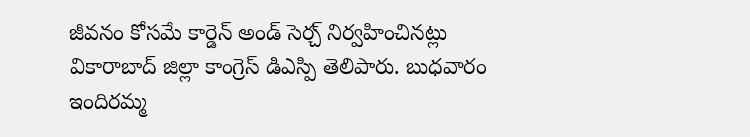జీవనం కోసమే కార్డెన్ అండ్ సెర్చ్ నిర్వహించినట్లు వికారాబాద్ జిల్లా కాంగ్రెస్ డిఎస్పి తెలిపారు. బుధవారం ఇందిరమ్మ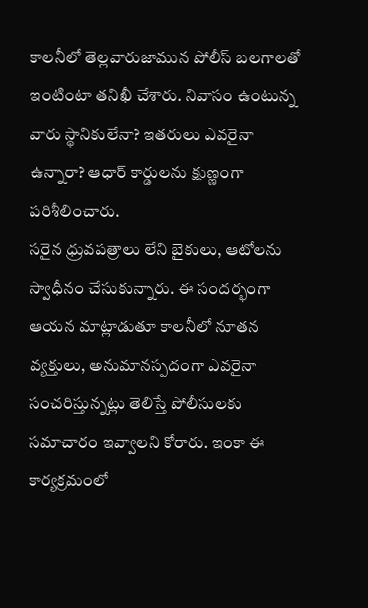కాలనీలో తెల్లవారుజామున పోలీస్ బలగాలతో ఇంటింటా తనిఖీ చేశారు. నివాసం ఉంటున్న వారు స్థానికులేనా? ఇతరులు ఎవరైనా ఉన్నారా? ఆధార్ కార్డులను క్షుణ్ణంగా పరిశీలించారు.
సరైన ధ్రువపత్రాలు లేని బైకులు, ఆటోలను స్వాధీనం చేసుకున్నారు. ఈ సందర్భంగా ఆయన మాట్లాడుతూ కాలనీలో నూతన వ్యక్తులు, అనుమానస్పదంగా ఎవరైనా సంచరిస్తున్నట్లు తెలిస్తే పోలీసులకు సమాచారం ఇవ్వాలని కోరారు. ఇంకా ఈ కార్యక్రమంలో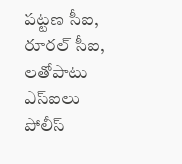పట్టణ సీఐ, రూరల్ సీఐ, లతోపాటు ఎస్ఐలు పోలీస్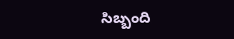సిబ్బంది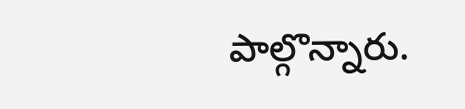పాల్గొన్నారు.